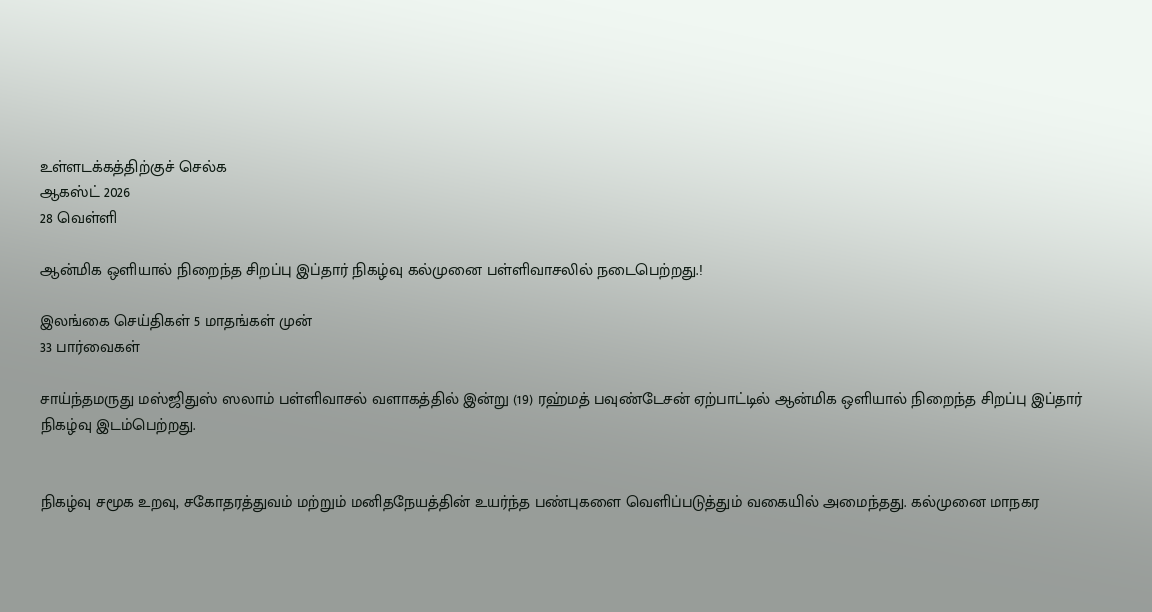உள்ளடக்கத்திற்குச் செல்க
ஆகஸ்ட் 2026
28 வெள்ளி

ஆன்மிக ஒளியால் நிறைந்த சிறப்பு இப்தார் நிகழ்வு கல்முனை பள்ளிவாசலில் நடைபெற்றது.!

இலங்கை செய்திகள் 5 மாதங்கள் முன்
33 பார்வைகள்

சாய்ந்தமருது மஸ்ஜிதுஸ் ஸலாம் பள்ளிவாசல் வளாகத்தில் இன்று (19) ரஹ்மத் பவுண்டேசன் ஏற்பாட்டில் ஆன்மிக ஒளியால் நிறைந்த சிறப்பு இப்தார் நிகழ்வு இடம்பெற்றது.


நிகழ்வு சமூக உறவு, சகோதரத்துவம் மற்றும் மனிதநேயத்தின் உயர்ந்த பண்புகளை வெளிப்படுத்தும் வகையில் அமைந்தது. கல்முனை மாநகர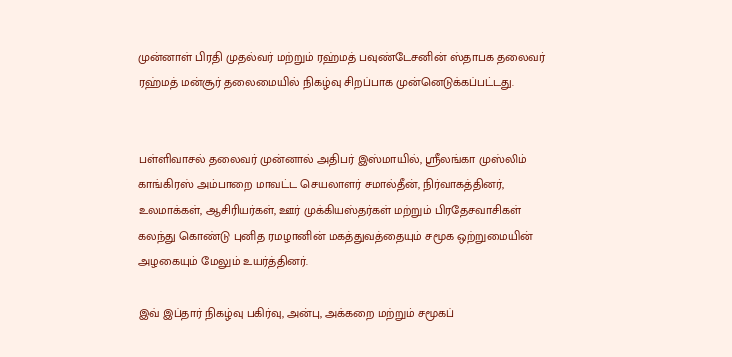முன்னாள் பிரதி முதல்வர் மற்றும் ரஹ்மத் பவுண்டேசனின் ஸ்தாபக தலைவர் ரஹ்மத் மன்சூர் தலைமையில் நிகழ்வு சிறப்பாக முன்னெடுக்கப்பட்டது.


பள்ளிவாசல் தலைவர் முன்னால் அதிபர் இஸ்மாயில், ஸ்ரீலங்கா முஸ்லிம் காங்கிரஸ் அம்பாறை மாவட்ட செயலாளர் சமால்தீன், நிர்வாகத்தினர், உலமாக்கள், ஆசிரியர்கள், ஊர் முக்கியஸ்தர்கள் மற்றும் பிரதேசவாசிகள் கலந்து கொண்டு புனித ரமழானின் மகத்துவத்தையும் சமூக ஒற்றுமையின் அழகையும் மேலும் உயர்த்தினர்.

இவ் இப்தார் நிகழ்வு பகிர்வு, அன்பு, அக்கறை மற்றும் சமூகப்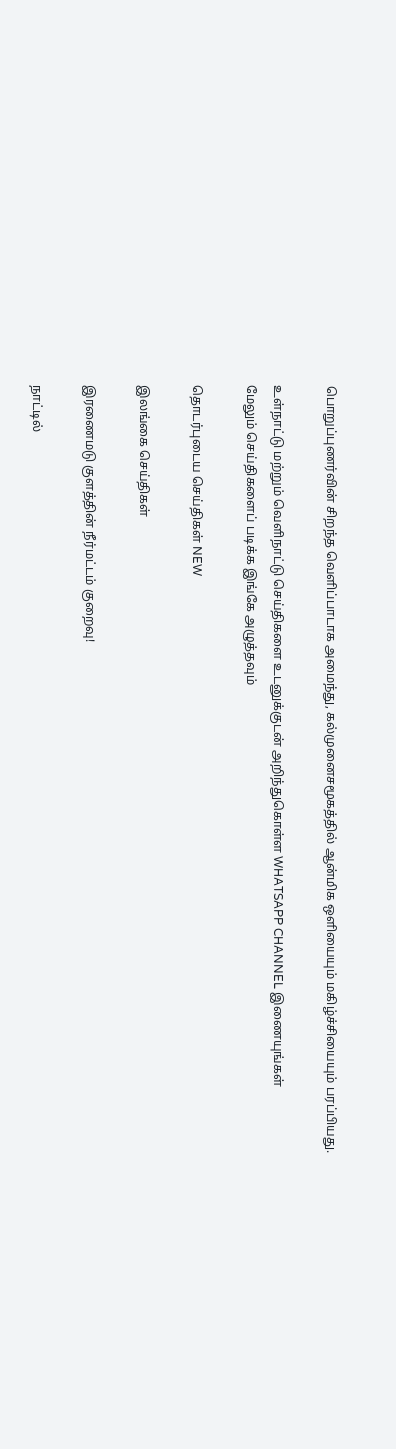பொறுப்புணர்வின் சிறந்த வெளிப்பாடாக அமைந்து, கல்முனைசமூகத்தில் ஆன்மிக ஒளியையும் மகிழ்ச்சியையும் பரப்பியது.

உள்நாட்டு மற்றும் வெளிநாட்டு செய்திகளை உடனுக்குடன் அறிந்துகொள்ள WHATSAPP CHANNEL இணையுங்கள்
மேலும் செய்திகளைப் படிக்க இங்கே அழுத்தவும்

தொடர்புடைய செய்திகள் NEW

இலங்கை செய்திகள்

இரணைமடு குளத்தின் நீர்மட்டம் குறைவு!

நாட்டில்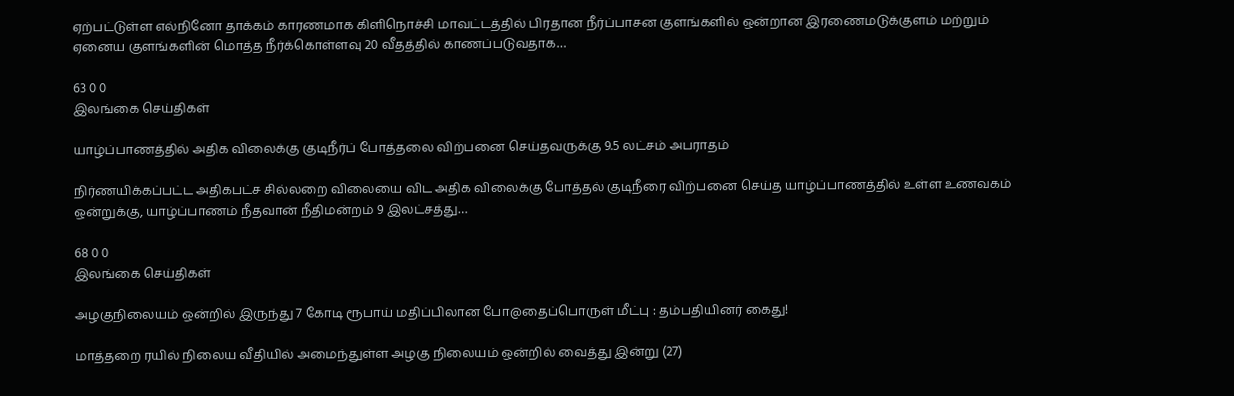ஏற்பட்டுள்ள எல்நினோ தாக்கம் காரணமாக கிளிநொச்சி மாவட்டத்தில் பிரதான நீர்ப்பாசன குளங்களில் ஒன்றான இரணைமடுக்குளம் மற்றும் ஏனைய குளங்களின் மொத்த நீர்க்கொள்ளவு 20 வீதத்தில் காணப்படுவதாக…

63 0 0
இலங்கை செய்திகள்

யாழ்ப்பாணத்தில் அதிக விலைக்கு குடிநீர்ப் போத்தலை விற்பனை செய்தவருக்கு 9.5 லட்சம் அபராதம்

நிர்ணயிக்கப்பட்ட அதிகபட்ச சில்லறை விலையை விட அதிக விலைக்கு போத்தல் குடிநீரை விற்பனை செய்த யாழ்ப்பாணத்தில் உள்ள உணவகம் ஒன்றுக்கு, யாழ்ப்பாணம் நீதவான் நீதிமன்றம் 9 இலட்சத்து…

68 0 0
இலங்கை செய்திகள்

அழகுநிலையம் ஒன்றில் இருந்து 7 கோடி ரூபாய் மதிப்பிலான போ@தைப்பொருள் மீட்பு : தம்பதியினர் கைது!

மாத்தறை ரயில் நிலைய வீதியில் அமைந்துள்ள அழகு நிலையம் ஒன்றில் வைத்து இன்று (27)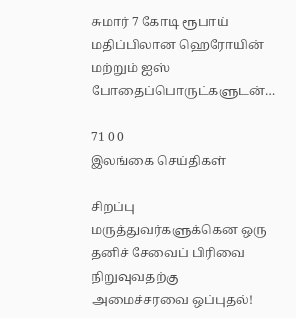சுமார் 7 கோடி ரூபாய் மதிப்பிலான ஹெரோயின் மற்றும் ஐஸ் போதைப்பொருட்களுடன்…

71 0 0
இலங்கை செய்திகள்

சிறப்பு மருத்துவர்களுக்கென ஒரு தனிச் சேவைப் பிரிவை நிறுவுவதற்கு அமைச்சரவை ஒப்புதல்!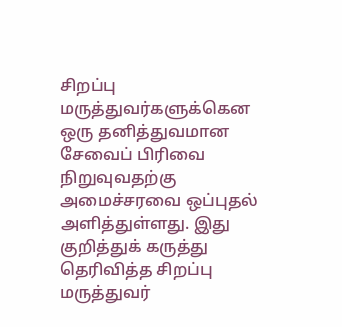சிறப்பு மருத்துவர்களுக்கென ஒரு தனித்துவமான சேவைப் பிரிவை நிறுவுவதற்கு அமைச்சரவை ஒப்புதல் அளித்துள்ளது. இது குறித்துக் கருத்து தெரிவித்த சிறப்பு மருத்துவர்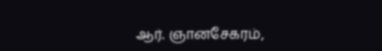ஆர். ஞானசேகரம்,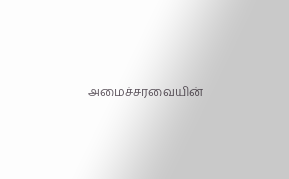அமைச்சரவையின்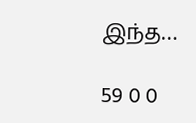இந்த…

59 0 0